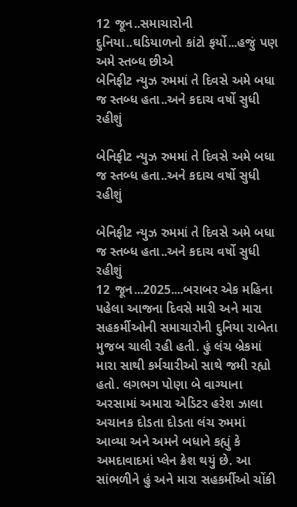12 જૂન..સમાચારોની દુનિયા..ઘડિયાળનો કાંટો ફર્યો...હજું પણ અમે સ્તબ્ધ છીએ
બેનિફીટ ન્યુઝ રુમમાં તે દિવસે અમે બધા જ સ્તબ્ધ હતા..અને કદાચ વર્ષો સુધી રહીશું

બેનિફીટ ન્યુઝ રુમમાં તે દિવસે અમે બધા જ સ્તબ્ધ હતા..અને કદાચ વર્ષો સુધી રહીશું

બેનિફીટ ન્યુઝ રુમમાં તે દિવસે અમે બધા જ સ્તબ્ધ હતા..અને કદાચ વર્ષો સુધી રહીશું
12 જૂન...2025....બરાબર એક મહિના પહેલા આજના દિવસે મારી અને મારા સહકર્મીઓની સમાચારોની દુનિયા રાબેતા મુજબ ચાલી રહી હતી. હું લંચ બ્રેકમાં મારા સાથી કર્મચારીઓ સાથે જમી રહ્યો હતો. લગભગ પોણા બે વાગ્યાના અરસામાં અમારા એડિટર હરેશ ઝાલા અચાનક દોડતા દોડતા લંચ રુમમાં આવ્યા અને અમને બધાને કહ્યું કે અમદાવાદમાં પ્લેન ક્રેશ થયું છે. આ સાંભળીને હું અને મારા સહકર્મીઓ ચોંકી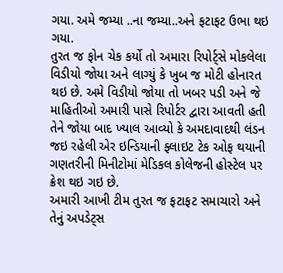ગયા. અમે જમ્યા ..ના જમ્યા..અને ફટાફટ ઉભા થઇ ગયા.
તુરત જ ફોન ચેક કર્યો તો અમારા રિપોર્ટ્સે મોકલેલા વિડીયો જોયા અને લાગ્યું કે ખુબ જ મોટી હોનારત થઇ છે. અમે વિડીયો જોયા તો ખબર પડી અને જે માહિતીઓ અમારી પાસે રિપોર્ટર દ્વારા આવતી હતી તેને જોયા બાદ ખ્યાલ આવ્યો કે અમદાવાદથી લંડન જઇ રહેલી એર ઇન્ડિયાની ફ્લાઇટ ટેક ઓફ થયાની ગણતરીની મિનીટોમાં મેડિકલ કોલેજની હોસ્ટેલ પર ક્રેશ થઇ ગઇ છે.
અમારી આખી ટીમ તુરત જ ફટાફટ સમાચારો અને તેનું અપડેટ્સ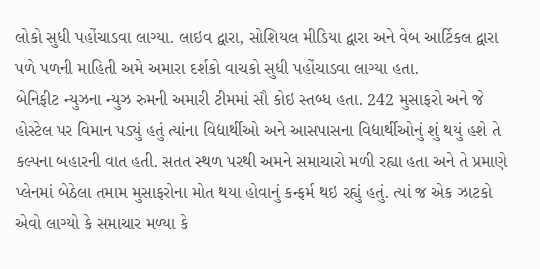લોકો સુધી પહોંચાડવા લાગ્યા. લાઇવ દ્વારા, સોશિયલ મીડિયા દ્વારા અને વેબ આર્ટિકલ દ્વારા પળે પળની માહિતી અમે અમારા દર્શકો વાચકો સુધી પહોંચાડવા લાગ્યા હતા.
બેનિફીટ ન્યુઝના ન્યુઝ રુમની અમારી ટીમમાં સૌ કોઇ સ્તબ્ધ હતા. 242 મુસાફરો અને જે હોસ્ટેલ પર વિમાન પડ્યું હતું ત્યાંના વિદ્યાર્થીઓ અને આસપાસના વિદ્યાર્થીઓનું શું થયું હશે તે કલ્પના બહારની વાત હતી. સતત સ્થળ પરથી અમને સમાચારો મળી રહ્યા હતા અને તે પ્રમાણે પ્લેનમાં બેઠેલા તમામ મુસાફરોના મોત થયા હોવાનું કન્ફર્મ થઇ રહ્યું હતું. ત્યાં જ એક ઝાટકો એવો લાગ્યો કે સમાચાર મળ્યા કે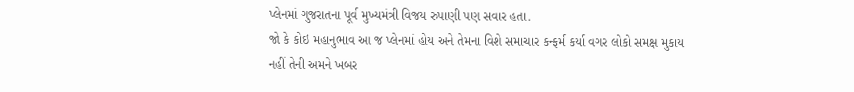પ્લેનમાં ગુજરાતના પૂર્વ મુખ્યમંત્રી વિજય રુપાણી પણ સવાર હતા.
જો કે કોઇ મહાનુભાવ આ જ પ્લેનમાં હોય અને તેમના વિશે સમાચાર કન્ફર્મ કર્યા વગર લોકો સમક્ષ મુકાય નહીં તેની અમને ખબર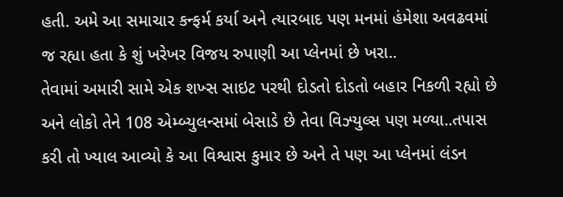હતી. અમે આ સમાચાર કન્ફર્મ કર્યા અને ત્યારબાદ પણ મનમાં હંમેશા અવઢવમાં જ રહ્યા હતા કે શું ખરેખર વિજય રુપાણી આ પ્લેનમાં છે ખરા..
તેવામાં અમારી સામે એક શખ્સ સાઇટ પરથી દોડતો દોડતો બહાર નિકળી રહ્યો છે અને લોકો તેને 108 એમ્બ્યુલન્સમાં બેસાડે છે તેવા વિઝ્યુલ્સ પણ મળ્યા..તપાસ કરી તો ખ્યાલ આવ્યો કે આ વિશ્વાસ કુમાર છે અને તે પણ આ પ્લેનમાં લંડન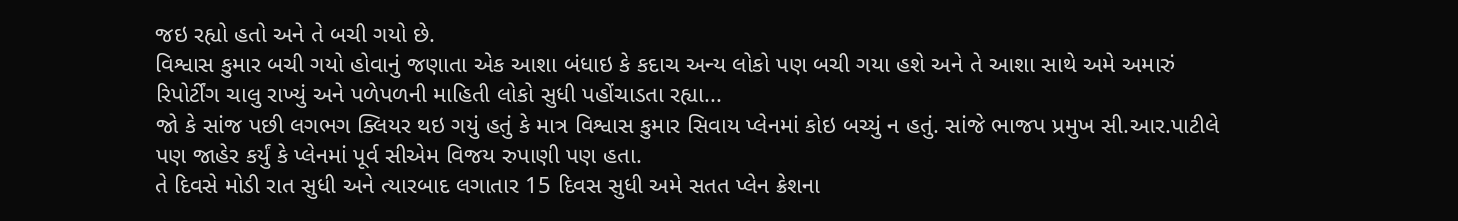જઇ રહ્યો હતો અને તે બચી ગયો છે.
વિશ્વાસ કુમાર બચી ગયો હોવાનું જણાતા એક આશા બંધાઇ કે કદાચ અન્ય લોકો પણ બચી ગયા હશે અને તે આશા સાથે અમે અમારું રિપોર્ટીંગ ચાલુ રાખ્યું અને પળેપળની માહિતી લોકો સુધી પહોંચાડતા રહ્યા...
જો કે સાંજ પછી લગભગ ક્લિયર થઇ ગયું હતું કે માત્ર વિશ્વાસ કુમાર સિવાય પ્લેનમાં કોઇ બચ્યું ન હતું. સાંજે ભાજપ પ્રમુખ સી.આર.પાટીલે પણ જાહેર કર્યું કે પ્લેનમાં પૂર્વ સીએમ વિજય રુપાણી પણ હતા.
તે દિવસે મોડી રાત સુધી અને ત્યારબાદ લગાતાર 15 દિવસ સુધી અમે સતત પ્લેન ક્રેશના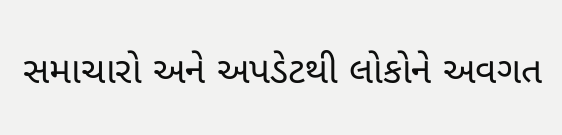સમાચારો અને અપડેટથી લોકોને અવગત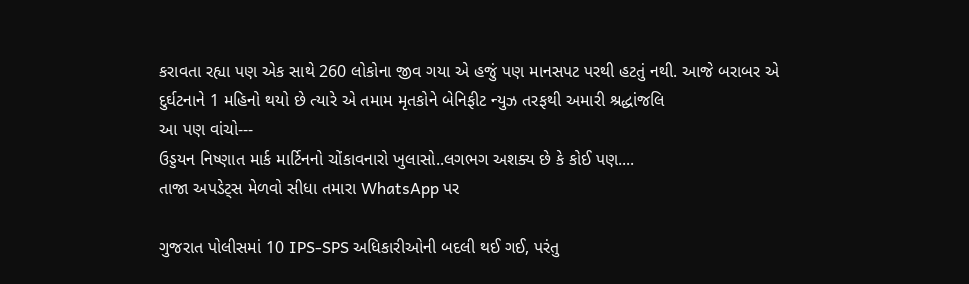કરાવતા રહ્યા પણ એક સાથે 260 લોકોના જીવ ગયા એ હજું પણ માનસપટ પરથી હટતું નથી. આજે બરાબર એ દુર્ઘટનાને 1 મહિનો થયો છે ત્યારે એ તમામ મૃતકોને બેનિફીટ ન્યુઝ તરફથી અમારી શ્રદ્ધાંજલિ
આ પણ વાંચો---
ઉડ્ડયન નિષ્ણાત માર્ક માર્ટિનનો ચોંકાવનારો ખુલાસો..લગભગ અશક્ય છે કે કોઈ પણ....
તાજા અપડેટ્સ મેળવો સીધા તમારા WhatsApp પર

ગુજરાત પોલીસમાં 10 IPS-SPS અધિકારીઓની બદલી થઈ ગઈ, પરંતુ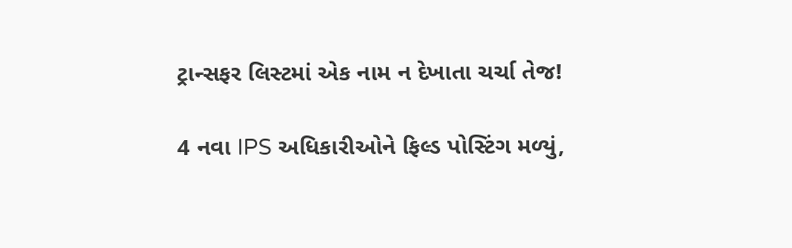ટ્રાન્સફર લિસ્ટમાં એક નામ ન દેખાતા ચર્ચા તેજ!

4 નવા IPS અધિકારીઓને ફિલ્ડ પોસ્ટિંગ મળ્યું,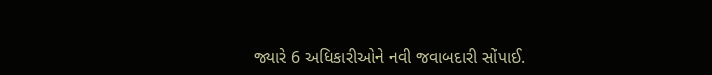જ્યારે 6 અધિકારીઓને નવી જવાબદારી સોંપાઈ.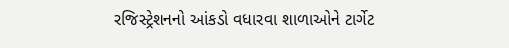રજિસ્ટ્રેશનનો આંકડો વધારવા શાળાઓને ટાર્ગેટ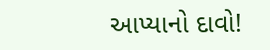આપ્યાનો દાવો!